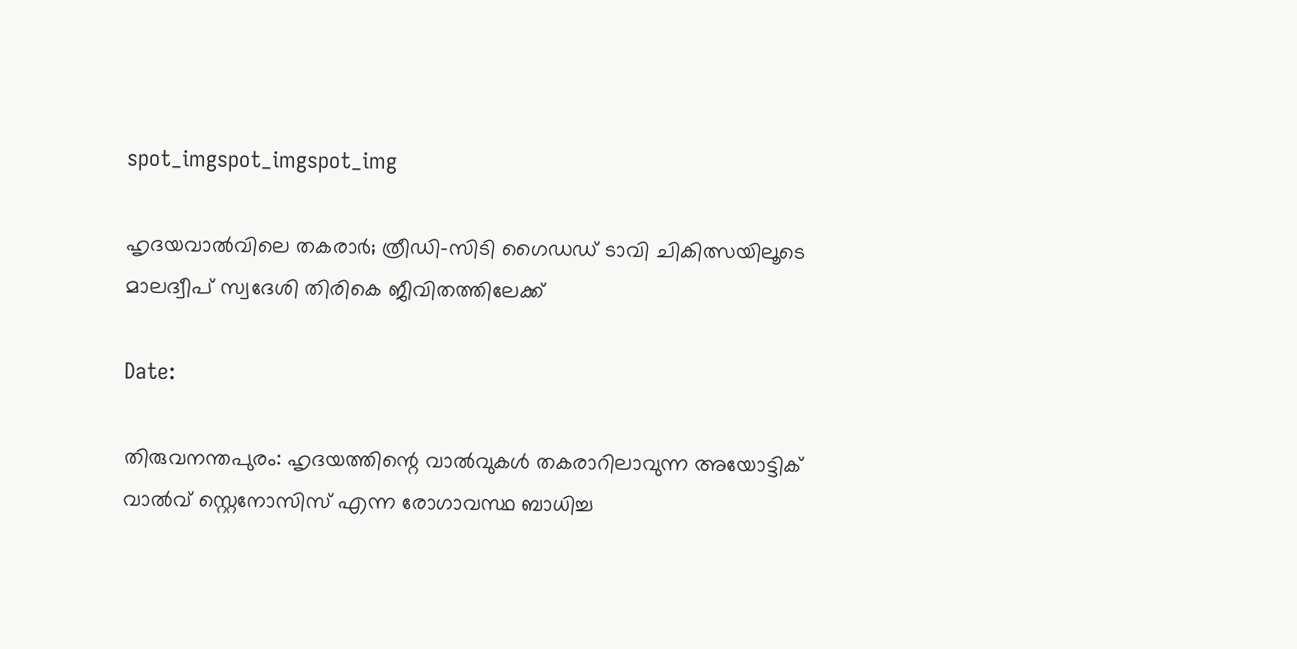spot_imgspot_imgspot_img

ഹൃദയവാൽവിലെ തകരാർ; ത്രീഡി-സിടി ഗൈഡഡ് ടാവി ചികിത്സയിലൂടെ മാലദ്വീപ് സ്വദേശി തിരികെ ജീവിതത്തിലേക്ക്

Date:

തിരുവനന്തപുരം: ഹൃദയത്തിന്റെ വാൽവുകൾ തകരാറിലാവുന്ന അയോട്ടിക് വാൽവ് സ്റ്റെനോസിസ് എന്ന രോഗാവസ്ഥ ബാധിച്ച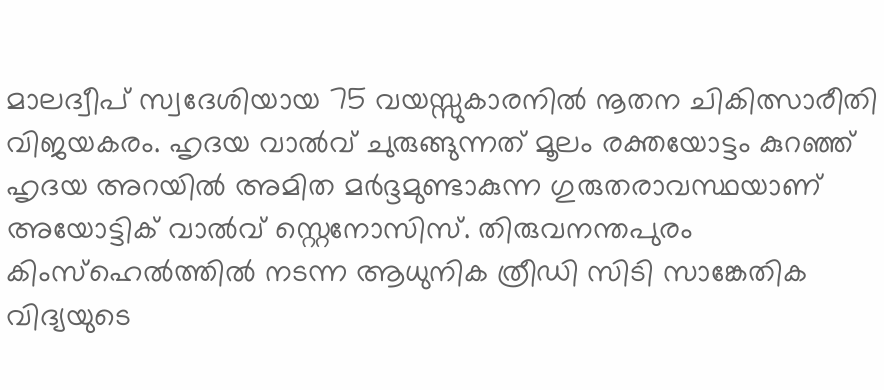മാലദ്വീപ് സ്വദേശിയായ 75 വയസ്സുകാരനിൽ നൂതന ചികിത്സാരീതി വിജയകരം. ഹൃദയ വാൽവ് ചുരുങ്ങുന്നത് മൂലം രക്തയോട്ടം കുറഞ്ഞ് ഹൃദയ അറയിൽ അമിത മർദ്ദമുണ്ടാകുന്ന ഗുരുതരാവസ്ഥയാണ് അയോട്ടിക് വാൽവ് സ്റ്റെനോസിസ്. തിരുവനന്തപുരം കിംസ്ഹെൽത്തിൽ നടന്ന ആധുനിക ത്രീഡി സിടി സാങ്കേതിക വിദ്യയുടെ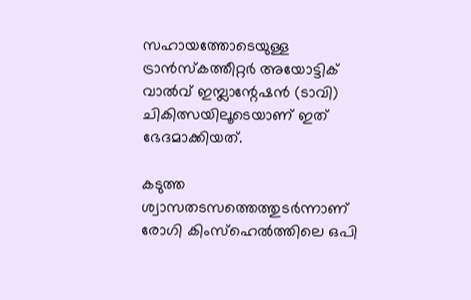സഹായത്തോടെയുള്ള ട്രാൻസ്‌കത്തീറ്റർ അയോട്ടിക് വാൽവ് ഇമ്പ്ലാന്റേഷൻ (ടാവി) ചികിത്സയിലൂടെയാണ് ഇത് ഭേദമാക്കിയത്.

കടുത്ത ശ്വാസതടസത്തെത്തുടർന്നാണ് രോഗി കിംസ്ഹെൽത്തിലെ ഒപി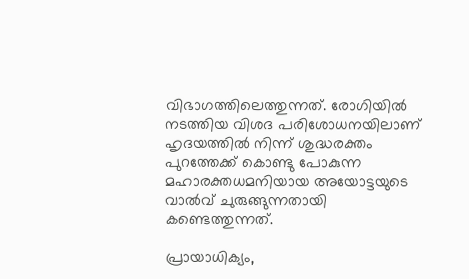വിഭാഗത്തിലെത്തുന്നത്. രോഗിയിൽ നടത്തിയ വിശദ പരിശോധനയിലാണ് ഹൃദയത്തിൽ നിന്ന് ശുദ്ധരക്തം പുറത്തേക്ക് കൊണ്ടു പോകുന്ന മഹാരക്തധമനിയായ അയോട്ടയുടെ വാൽവ് ചുരുങ്ങുന്നതായി കണ്ടെത്തുന്നത്.

പ്രായാധിക്യം,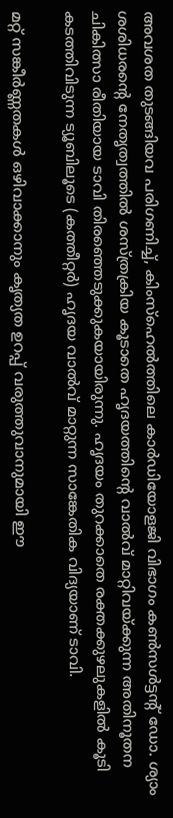അവശത തുടങ്ങിയവ പരിഗണിച്ച്, കിംസ്ഹെൽത്തിലെ കാർഡിയോളജി വിഭാഗം കൺസൾട്ടന്റ് ഡോ. ശ്യാം ശശിധരന്റെ നേതൃത്വത്തിൽ ശസ്ത്രക്രിയ കൂടാതെ ഹൃദയത്തിന്റെ വാൽവ് മാറ്റിവയ്ക്കുന്ന അതിനൂതന ചികിത്സാ രീതിയായ ടാവി തിരഞ്ഞെടുക്കുകയായിരുന്നു. ഹൃദയം തുറക്കാതെ രക്തക്കുഴലുകളിൽ കൂടി കടത്തിവിടുന്ന ട്യൂബിലൂടെ (കത്തീറ്റർ) ഹൃദയ വാൽവ് മാറ്റുന്ന സാങ്കേതിക വിദ്യയാണ് ടാവി.

മറ്റ് സങ്കീർണ്ണതകൾ ഒഴിവാക്കാനും കൃത്യത ഉറപ്പ് വരുത്തുവാനുമായി ഈ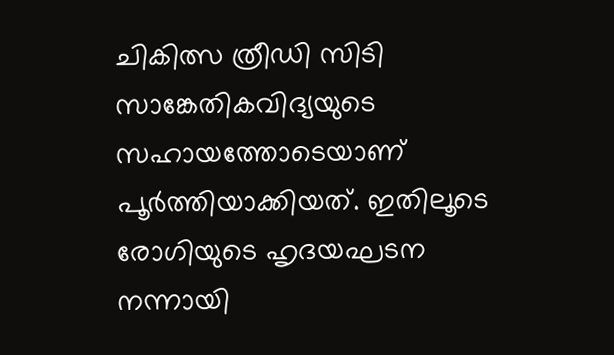ചികിത്സ ത്രീഡി സിടി സാങ്കേതികവിദ്യയുടെ സഹായത്തോടെയാണ് പൂർത്തിയാക്കിയത്. ഇതിലൂടെ രോഗിയുടെ ഹൃദയഘടന നന്നായി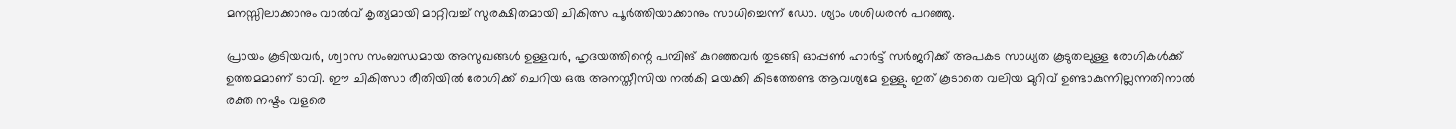മനസ്സിലാക്കാനും വാൽവ് കൃത്യമായി മാറ്റിവച്ച് സുരക്ഷിതമായി ചികിത്സ പൂർത്തിയാക്കാനും സാധിച്ചെന്ന് ഡോ. ശ്യാം ശശിധരൻ പറഞ്ഞു.

പ്രായം കൂടിയവർ, ശ്വാസ സംബന്ധമായ അസുഖങ്ങൾ ഉള്ളവർ, ഹൃദയത്തിന്റെ പമ്പിങ് കുറഞ്ഞവർ തുടങ്ങി ഓപ്പൺ ഹാർട്ട് സർജറിക്ക്‌ അപകട സാധ്യത കൂടുതലുള്ള രോഗികൾക്ക് ഉത്തമമാണ് ടാവി. ഈ ചികിത്സാ രീതിയിൽ രോഗിക്ക് ചെറിയ ഒരു അനസ്തീസിയ നൽകി മയക്കി കിടത്തേണ്ട ആവശ്യമേ ഉള്ളു. ഇത് കൂടാതെ വലിയ മുറിവ് ഉണ്ടാകുന്നില്ലന്നതിനാൽ രക്ത നഷ്ടം വളരെ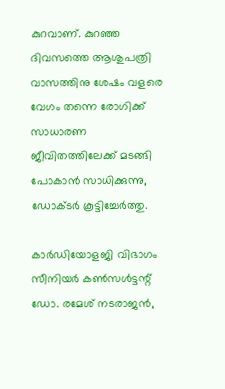കുറവാണ്. കുറഞ്ഞ ദിവസത്തെ ആശുപത്രി വാസത്തിനു ശേഷം വളരെ വേഗം തന്നെ രോഗിക്ക് സാധാരണ ജീവിതത്തിലേക്ക് മടങ്ങി പോകാൻ സാധിക്കുന്നു, ഡോക്ടർ കൂട്ടിച്ചേർത്തു.

കാർഡിയോളജി വിഭാഗം സീനിയർ കൺസൾട്ടന്റ് ഡോ. രമേശ് നടരാജൻ,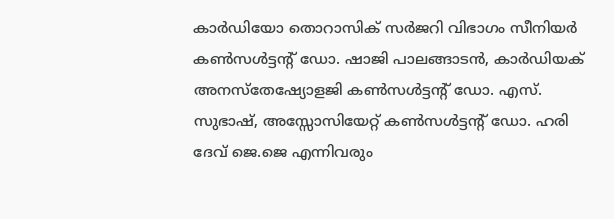കാർഡിയോ തൊറാസിക് സർജറി വിഭാഗം സീനിയർ കൺസൾട്ടന്റ് ഡോ. ഷാജി പാലങ്ങാടൻ, കാർഡിയക് അനസ്‌തേഷ്യോളജി കൺസൾട്ടന്റ് ഡോ. എസ്. സുഭാഷ്, അസ്സോസിയേറ്റ് കൺസൾട്ടന്റ് ഡോ. ഹരി ദേവ് ജെ.ജെ എന്നിവരും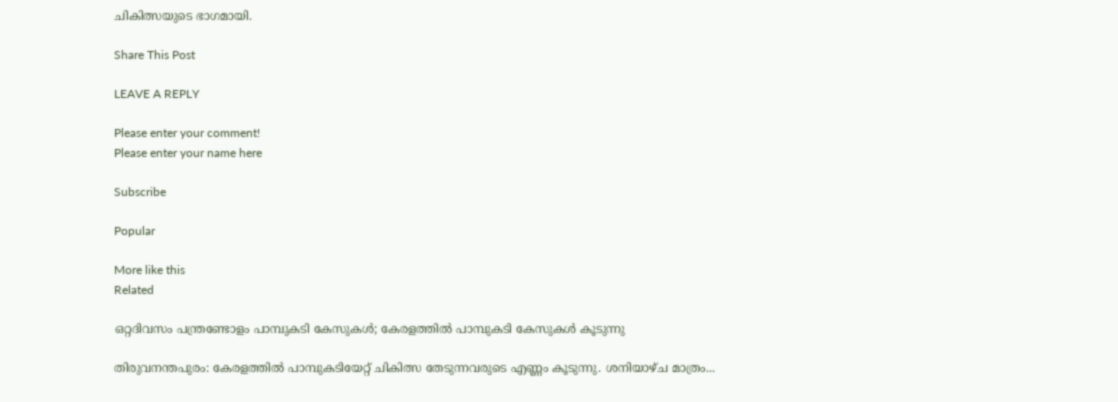ചികിത്സയുടെ ഭാഗമായി.

Share This Post

LEAVE A REPLY

Please enter your comment!
Please enter your name here

Subscribe

Popular

More like this
Related

ഒറ്റദിവസം പന്ത്രണ്ടോളം പാമ്പുകടി കേസുകള്‍; കേരളത്തില്‍ പാമ്പുകടി കേസുകള്‍ കൂടുന്നു

തിരുവനന്തപുരം: കേരളത്തില്‍ പാമ്പുകടിയേറ്റ് ചികിത്സ തേടുന്നവരുടെ എണ്ണം കൂടുന്നു. ശനിയാഴ്ച മാത്രം...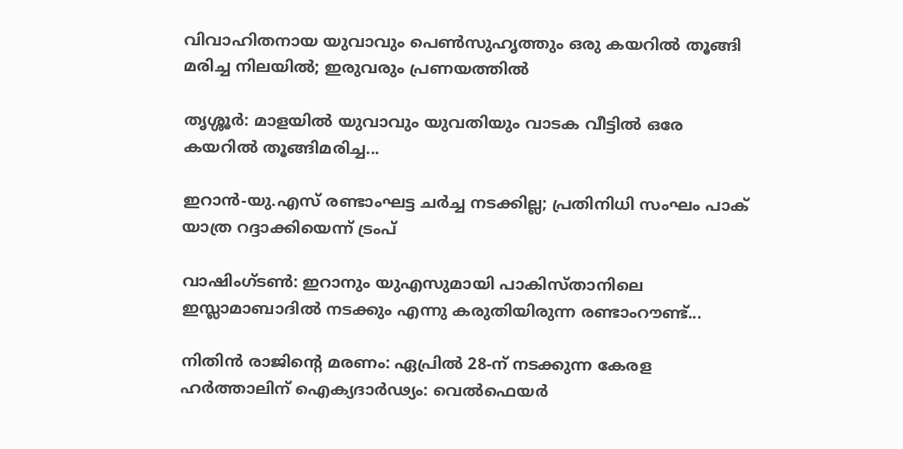വിവാഹിതനായ യുവാവും പെണ്‍സുഹൃത്തും ഒരു കയറില്‍ തൂങ്ങി മരിച്ച നിലയില്‍; ഇരുവരും പ്രണയത്തില്‍

തൃശ്ശൂര്‍: മാളയില്‍ യുവാവും യുവതിയും വാടക വീട്ടില്‍ ഒരേ കയറില്‍ തൂങ്ങിമരിച്ച...

ഇറാന്‍-യു.എസ് രണ്ടാംഘട്ട ചര്‍ച്ച നടക്കില്ല; പ്രതിനിധി സംഘം പാക് യാത്ര റദ്ദാക്കിയെന്ന് ട്രംപ്

വാഷിംഗ്ടണ്‍: ഇറാനും യുഎസുമായി പാകിസ്താനിലെ ഇസ്ലാമാബാദില്‍ നടക്കും എന്നു കരുതിയിരുന്ന രണ്ടാംറൗണ്ട്...

നിതിൻ രാജിന്റെ മരണം: ഏപ്രിൽ 28-ന് നടക്കുന്ന കേരള ഹർത്താലിന് ഐക്യദാർഢ്യം: വെൽഫെയർ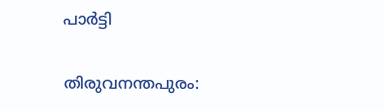പാർട്ടി

തിരുവനന്തപുരം: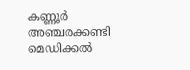കണ്ണൂർ അഞ്ചരക്കണ്ടി മെഡിക്കൽ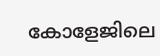കോളേജിലെ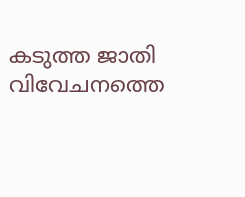കടുത്ത ജാതി വിവേചനത്തെ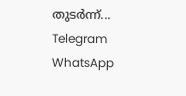തുടർന്ന്...
Telegram
WhatsApp